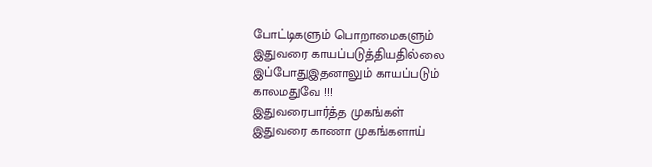போட்டிகளும் பொறாமைகளும்
இதுவரை காயப்படுத்தியதில்லை
இப்போதுஇதனாலும் காயப்படும்
காலமதுவே !!!
இதுவரைபார்த்த முகங்கள்
இதுவரை காணா முகங்களாய்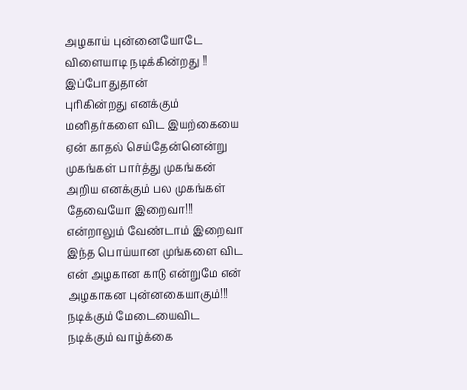அழகாய் புன்னையோடே
விளையாடி நடிக்கின்றது !!
இப்போதுதான்
புரிகின்றது எனக்கும்
மனிதர்களை விட இயற்கையை
ஏன் காதல் செய்தேன்னென்று
முகங்கள் பார்த்து முகங்கன்
அறிய எனக்கும் பல முகங்கள்
தேவையோ இறைவா!!!
என்றாலும் வேண்டாம் இறைவா
இந்த பொய்யான முங்களை விட
என் அழகான காடு என்றுமே என்
அழகாகன புன்னகையாகும்!!!
நடிக்கும் மேடையைவிட
நடிக்கும் வாழ்க்கை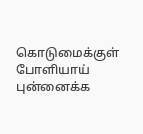கொடுமைக்குள்
போளியாய் புன்னைக்க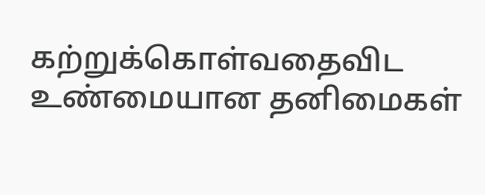கற்றுக்கொள்வதைவிட
உண்மையான தனிமைகள்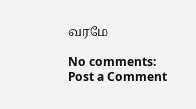வரமே

No comments:
Post a Comment